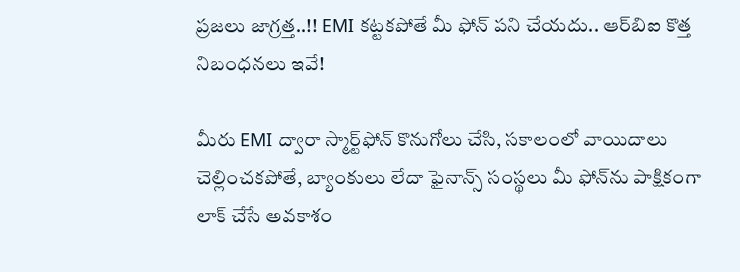ప్రజలు జాగ్రత్త..!! EMI కట్టకపోతే మీ ఫోన్ పని చేయదు.. ఆర్‌బిఐ కొత్త నిబంధనలు ఇవే!

మీరు EMI ద్వారా స్మార్ట్‌ఫోన్ కొనుగోలు చేసి, సకాలంలో వాయిదాలు చెల్లించకపోతే, బ్యాంకులు లేదా ఫైనాన్స్ సంస్థలు మీ ఫోన్‌ను పాక్షికంగా లాక్ చేసే అవకాశం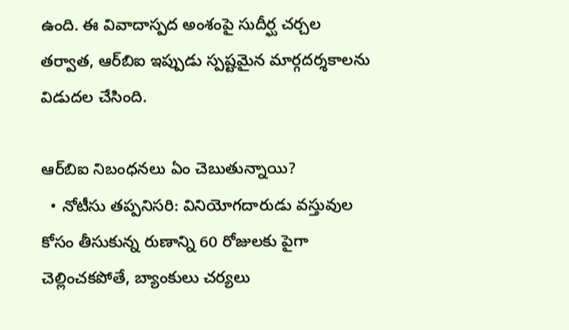ఉంది. ఈ వివాదాస్పద అంశంపై సుదీర్ఘ చర్చల తర్వాత, ఆర్‌బిఐ ఇప్పుడు స్పష్టమైన మార్గదర్శకాలను విడుదల చేసింది.

ఆర్‌బిఐ నిబంధనలు ఏం చెబుతున్నాయి?
  • నోటీసు తప్పనిసరి: వినియోగదారుడు వస్తువుల కోసం తీసుకున్న రుణాన్ని 60 రోజులకు పైగా చెల్లించకపోతే, బ్యాంకులు చర్యలు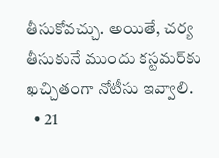తీసుకోవచ్చు. అయితే, చర్య తీసుకునే ముందు కస్టమర్‌కు ఖచ్చితంగా నోటీసు ఇవ్వాలి.
  • 21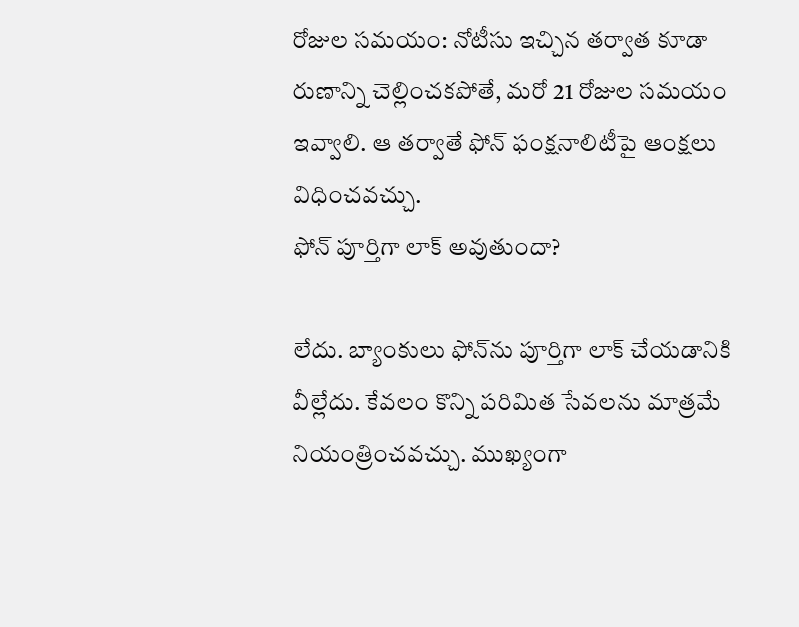రోజుల సమయం: నోటీసు ఇచ్చిన తర్వాత కూడా రుణాన్ని చెల్లించకపోతే, మరో 21 రోజుల సమయం ఇవ్వాలి. ఆ తర్వాతే ఫోన్ ఫంక్షనాలిటీపై ఆంక్షలు విధించవచ్చు.
ఫోన్ పూర్తిగా లాక్ అవుతుందా?

లేదు. బ్యాంకులు ఫోన్‌ను పూర్తిగా లాక్ చేయడానికి వీల్లేదు. కేవలం కొన్ని పరిమిత సేవలను మాత్రమే నియంత్రించవచ్చు. ముఖ్యంగా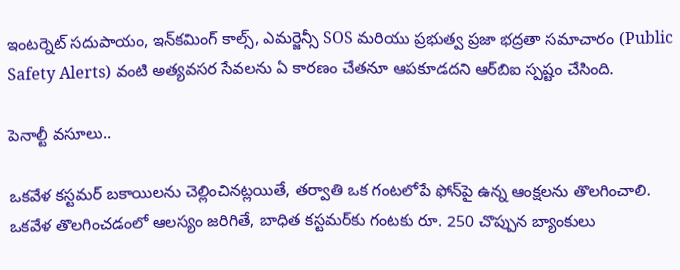ఇంటర్నెట్ సదుపాయం, ఇన్‌కమింగ్ కాల్స్, ఎమర్జెన్సీ SOS మరియు ప్రభుత్వ ప్రజా భద్రతా సమాచారం (Public Safety Alerts) వంటి అత్యవసర సేవలను ఏ కారణం చేతనూ ఆపకూడదని ఆర్‌బిఐ స్పష్టం చేసింది.

పెనాల్టీ వసూలు..

ఒకవేళ కస్టమర్ బకాయిలను చెల్లించినట్లయితే, తర్వాతి ఒక గంటలోపే ఫోన్‌పై ఉన్న ఆంక్షలను తొలగించాలి. ఒకవేళ తొలగించడంలో ఆలస్యం జరిగితే, బాధిత కస్టమర్‌కు గంటకు రూ. 250 చొప్పున బ్యాంకులు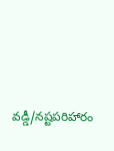వడ్డీ/నష్టపరిహారం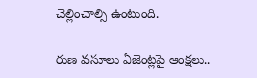చెల్లించాల్సి ఉంటుంది.

రుణ వసూలు ఏజెంట్లపై ఆంక్షలు..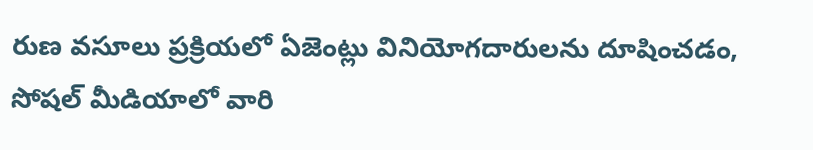రుణ వసూలు ప్రక్రియలో ఏజెంట్లు వినియోగదారులను దూషించడం, సోషల్ మీడియాలో వారి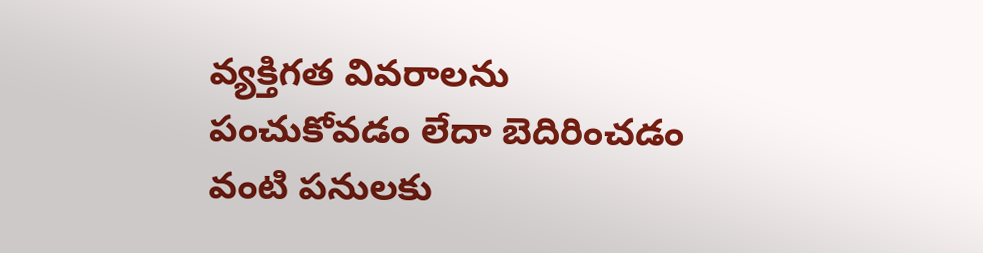వ్యక్తిగత వివరాలను పంచుకోవడం లేదా బెదిరించడం వంటి పనులకు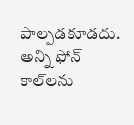పాల్పడకూడదు. అన్ని ఫోన్ కాల్‌లను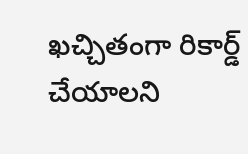ఖచ్చితంగా రికార్డ్ చేయాలని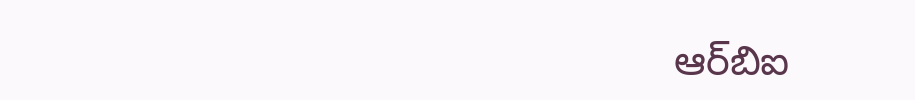ఆర్‌బిఐ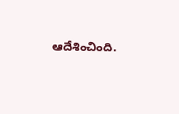ఆదేశించింది.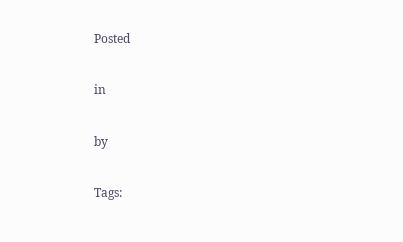Posted

in

by

Tags: